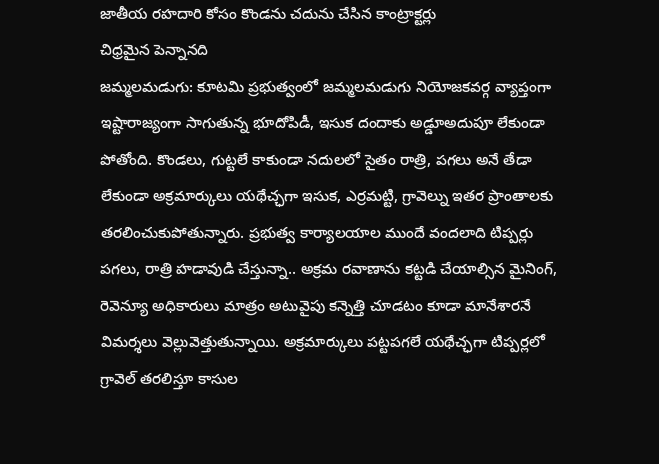జాతీయ రహదారి కోసం కొండను చదును చేసిన కాంట్రాక్టర్లు
చిధ్రమైన పెన్నానది
జమ్మలమడుగు: కూటమి ప్రభుత్వంలో జమ్మలమడుగు నియోజకవర్గ వ్యాప్తంగా ఇష్టారాజ్యంగా సాగుతున్న భూదోపిడీ, ఇసుక దందాకు అడ్డూఅదుపూ లేకుండా పోతోంది. కొండలు, గుట్టలే కాకుండా నదులలో సైతం రాత్రి, పగలు అనే తేడా లేకుండా అక్రమార్కులు యథేచ్ఛగా ఇసుక, ఎర్రమట్టి, గ్రావెల్ను ఇతర ప్రాంతాలకు తరలించుకుపోతున్నారు. ప్రభుత్వ కార్యాలయాల ముందే వందలాది టిప్పర్లు పగలు, రాత్రి హడావుడి చేస్తున్నా.. అక్రమ రవాణాను కట్టడి చేయాల్సిన మైనింగ్, రెవెన్యూ అధికారులు మాత్రం అటువైపు కన్నెత్తి చూడటం కూడా మానేశారనే విమర్శలు వెల్లువెత్తుతున్నాయి. అక్రమార్కులు పట్టపగలే యథేచ్ఛగా టిప్పర్లలో గ్రావెల్ తరలిస్తూ కాసుల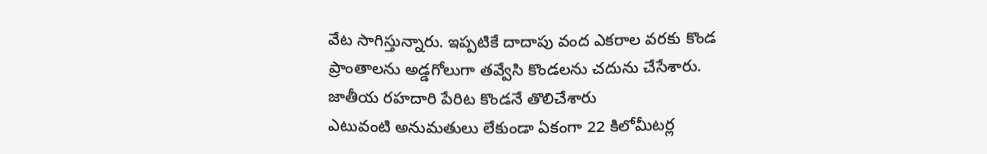వేట సాగిస్తున్నారు. ఇప్పటికే దాదాపు వంద ఎకరాల వరకు కొండ ప్రాంతాలను అడ్డగోలుగా తవ్వేసి కొండలను చదును చేసేశారు.
జాతీయ రహదారి పేరిట కొండనే తొలిచేశారు
ఎటువంటి అనుమతులు లేకుండా ఏకంగా 22 కిలోమీటర్ల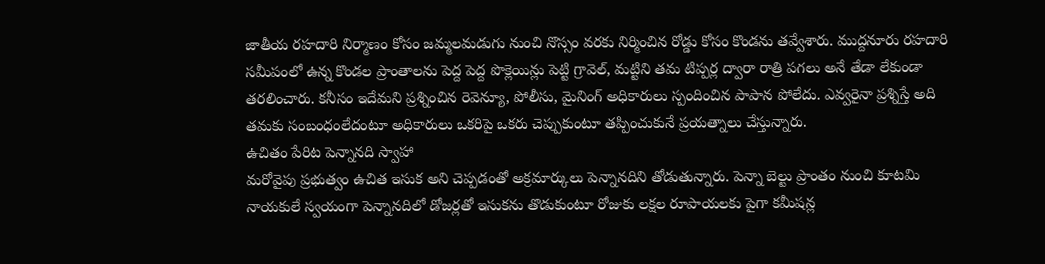జాతీయ రహదారి నిర్మాణం కోసం జమ్మలమడుగు నుంచి నొస్సం వరకు నిర్మించిన రోడ్డు కోసం కొండను తవ్వేశారు. ముద్దనూరు రహదారి సమీపంలో ఉన్న కొండల ప్రాంతాలను పెద్ద పెద్ద పొక్లెయిన్లు పెట్టి గ్రావెల్, మట్టిని తమ టిప్పర్ల ద్వారా రాత్రి పగలు అనే తేడా లేకుండా తరలించారు. కనీసం ఇదేమని ప్రశ్నించిన రెవెన్యూ, పోలీసు, మైనింగ్ అధికారులు స్పందించిన పాపాన పోలేదు. ఎవ్వరైనా ప్రశ్నిస్తే అది తమకు సంబంధంలేదంటూ అధికారులు ఒకరిపై ఒకరు చెప్పుకుంటూ తప్పించుకునే ప్రయత్నాలు చేస్తున్నారు.
ఉచితం పేరిట పెన్నానది స్వాహా
మరోవైపు ప్రభుత్వం ఉచిత ఇసుక అని చెప్పడంతో అక్రమార్కులు పెన్నానదిని తోడుతున్నారు. పెన్నా బెల్టు ప్రాంతం నుంచి కూటమి నాయకులే స్వయంగా పెన్నానదిలో డోజర్లతో ఇసుకను తొడుకుంటూ రోజుకు లక్షల రూపాయలకు పైగా కమీషన్ల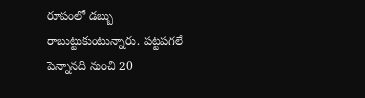రూపంలో డబ్బు రాబుట్టుకుంటున్నారు. పట్టపగలే పెన్నానది నుంచి 20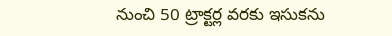నుంచి 50 ట్రాక్టర్ల వరకు ఇసుకను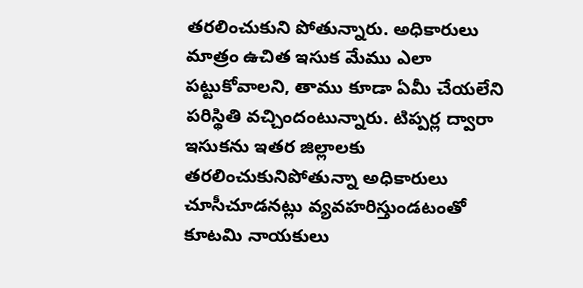తరలించుకుని పోతున్నారు. అధికారులు మాత్రం ఉచిత ఇసుక మేము ఎలా పట్టుకోవాలని, తాము కూడా ఏమీ చేయలేని పరిస్థితి వచ్చిందంటున్నారు. టిప్పర్ల ద్వారా ఇసుకను ఇతర జిల్లాలకు తరలించుకునిపోతున్నా అధికారులు చూసీచూడనట్లు వ్యవహరిస్తుండటంతో కూటమి నాయకులు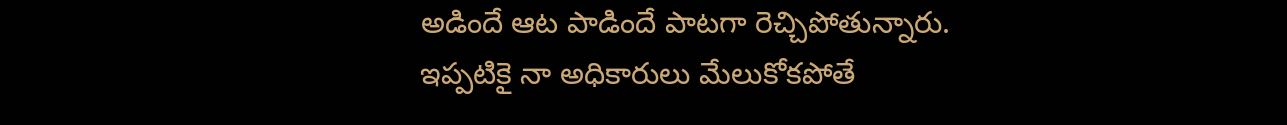అడిందే ఆట పాడిందే పాటగా రెచ్చిపోతున్నారు. ఇప్పటికై నా అధికారులు మేలుకోకపోతే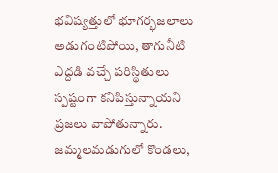భవిష్యత్తులో భూగర్భజలాలు అడుగంటిపోయి, తాగునీటి ఎద్దడి వచ్చే పరిస్థితులు స్పష్టంగా కనిపిస్తున్నాయని ప్రజలు వాపోతున్నారు.
జమ్మలమడుగులో కొండలు,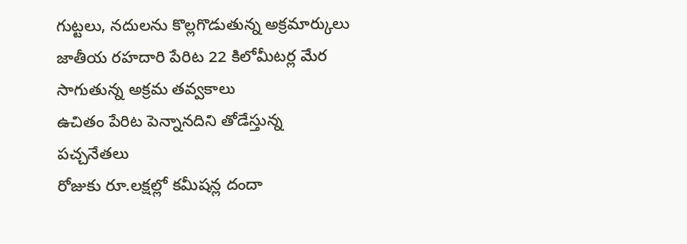గుట్టలు, నదులను కొల్లగొడుతున్న అక్రమార్కులు
జాతీయ రహదారి పేరిట 22 కిలోమీటర్ల మేర సాగుతున్న అక్రమ తవ్వకాలు
ఉచితం పేరిట పెన్నానదిని తోడేస్తున్న పచ్చనేతలు
రోజుకు రూ.లక్షల్లో కమీషన్ల దందా